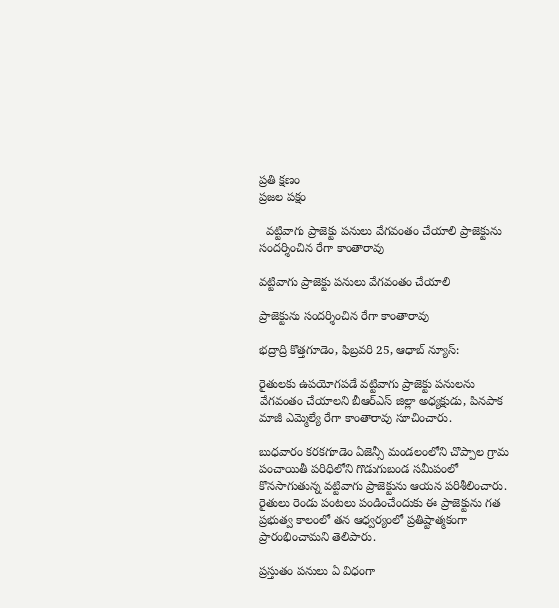ప్రతి క్షణం
ప్రజల పక్షం

  వట్టివాగు ప్రాజెక్టు పనులు వేగవంతం చేయాలి ప్రాజెక్టును సందర్శించిన రేగా కాంతారావు

వట్టివాగు ప్రాజెక్టు పనులు వేగవంతం చేయాలి

ప్రాజెక్టును సందర్శించిన రేగా కాంతారావు

భద్రాద్రి కొత్తగూడెం, ఫిబ్రవరి 25, ఆధాబ్ న్యూస్:

రైతులకు ఉపయోగపడే వట్టివాగు ప్రాజెక్టు పనులను వేగవంతం చేయాలని బీఆర్ఎస్ జిల్లా అధ్యక్షుడు, పినపాక మాజీ ఎమ్మెల్యే రేగా కాంతారావు సూచించారు.

బుధవారం కరకగూడెం ఏజెన్సీ మండలంలోని చొప్పాల గ్రామ పంచాయితీ పరిధిలోని గొడుగుబండ సమీపంలో కొనసాగుతున్న వట్టివాగు ప్రాజెక్టును ఆయన పరిశీలించారు. రైతులు రెండు పంటలు పండించేందుకు ఈ ప్రాజెక్టును గత ప్రభుత్వ కాలంలో తన ఆధ్వర్యంలో ప్రతిష్టాత్మకంగా ప్రారంభించామని తెలిపారు.

ప్రస్తుతం పనులు ఏ విధంగా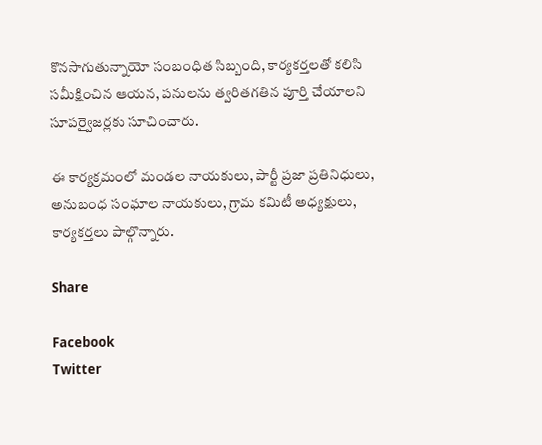కొనసాగుతున్నాయో సంబంధిత సిబ్బంది, కార్యకర్తలతో కలిసి సమీక్షించిన ఆయన, పనులను త్వరితగతిన పూర్తి చేయాలని సూపర్వైజర్లకు సూచించారు.

ఈ కార్యక్రమంలో మండల నాయకులు, పార్టీ ప్రజా ప్రతినిధులు, అనుబంధ సంఘాల నాయకులు, గ్రామ కమిటీ అధ్యక్షులు, కార్యకర్తలు పాల్గొన్నారు.

Share

Facebook
Twitter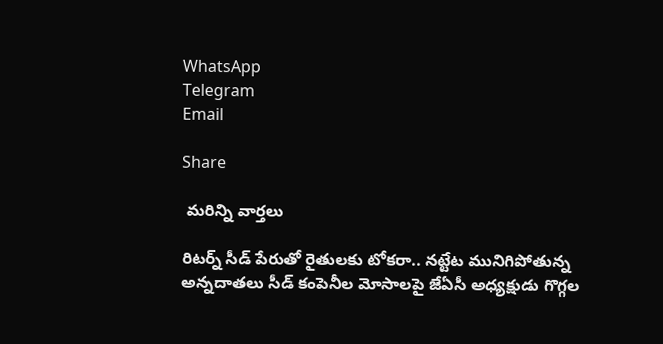WhatsApp
Telegram
Email

Share

 మరిన్ని వార్తలు

రిటర్న్ సీడ్ పేరుతో రైతులకు టోకరా.. నట్టేట మునిగిపోతున్న అన్నదాతలు సీడ్ కంపెనీల మోసాలపై జేఏసీ అధ్యక్షుడు గొగ్గల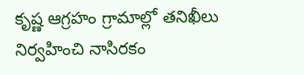కృష్ణ ఆగ్రహం గ్రామాల్లో తనిఖీలు నిర్వహించి నాసిరకం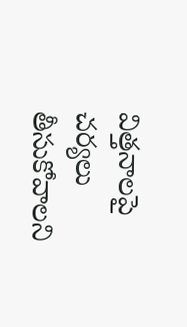విత్తనాలపై చర్యలు తీసుకోవాలని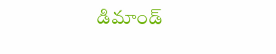డిమాండ్